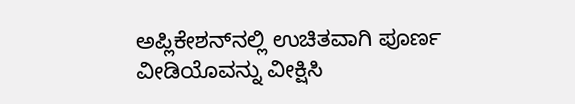ಅಪ್ಲಿಕೇಶನ್‌ನಲ್ಲಿ ಉಚಿತವಾಗಿ ಪೂರ್ಣ ವೀಡಿಯೊವನ್ನು ವೀಕ್ಷಿಸಿ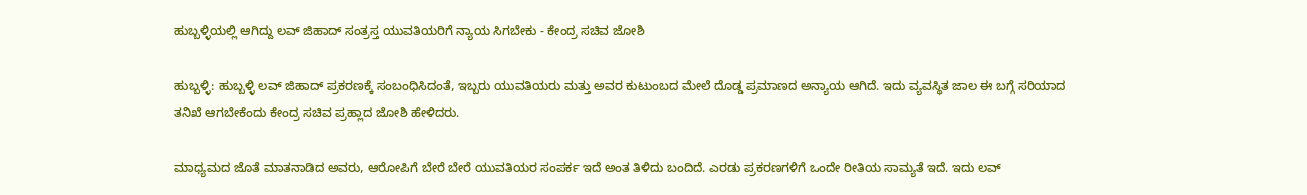ಹುಬ್ಬಳ್ಳಿಯಲ್ಲಿ ಆಗಿದ್ದು ಲವ್ ಜಿಹಾದ್ ಸಂತ್ರಸ್ತ ಯುವತಿಯರಿಗೆ ನ್ಯಾಯ ಸಿಗಬೇಕು - ಕೇಂದ್ರ ಸಚಿವ ಜೋಶಿ

ಹುಬ್ಬಳ್ಳಿ: ಹುಬ್ಬಳ್ಳಿ ಲವ್ ಜಿಹಾದ್ ಪ್ರಕರಣಕ್ಕೆ ಸಂಬಂಧಿಸಿದಂತೆ, ಇಬ್ಬರು ಯುವತಿಯರು ಮತ್ತು ಅವರ ಕುಟುಂಬದ ಮೇಲೆ ದೊಡ್ಡ ಪ್ರಮಾಣದ ಅನ್ಯಾಯ ಆಗಿದೆ. ಇದು ವ್ಯವಸ್ಥಿತ ಜಾಲ ಈ ಬಗ್ಗೆ ಸರಿಯಾದ ತನಿಖೆ ಆಗಬೇಕೆಂದು ಕೇಂದ್ರ ಸಚಿವ ಪ್ರಹ್ಲಾದ ಜೋಶಿ ಹೇಳಿದರು.

ಮಾಧ್ಯಮದ ಜೊತೆ ಮಾತನಾಡಿದ ಅವರು, ಆರೋಪಿಗೆ ಬೇರೆ ಬೇರೆ ಯುವತಿಯರ ಸಂಪರ್ಕ ಇದೆ ಅಂತ ತಿಳಿದು ಬಂದಿದೆ. ಎರಡು ಪ್ರಕರಣಗಳಿಗೆ ಒಂದೇ ರೀತಿಯ ಸಾಮ್ಯತೆ ಇದೆ. ಇದು ಲವ್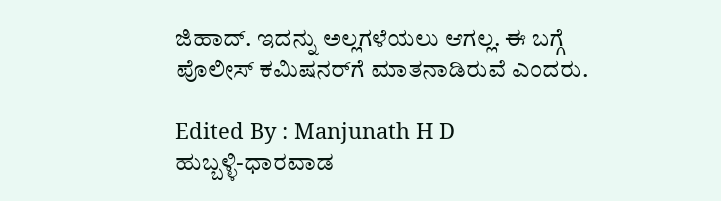ಜಿಹಾದ್. ಇದನ್ನು ಅಲ್ಲಗಳೆಯಲು ಆಗಲ್ಲ. ಈ ಬಗ್ಗೆ ಪೊಲೀಸ್ ಕಮಿಷನರ್‌ಗೆ ಮಾತನಾಡಿರುವೆ ಎಂದರು.

Edited By : Manjunath H D
ಹುಬ್ಬಳ್ಳಿ-ಧಾರವಾಡ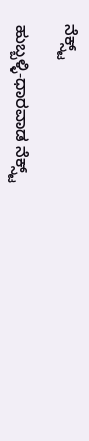ನೆಕ್ಸ್ಟ್

ಹುಬ್ಬಳ್ಳಿ-ಧಾರವಾಡ ನೆಕ್ಸ್ಟ್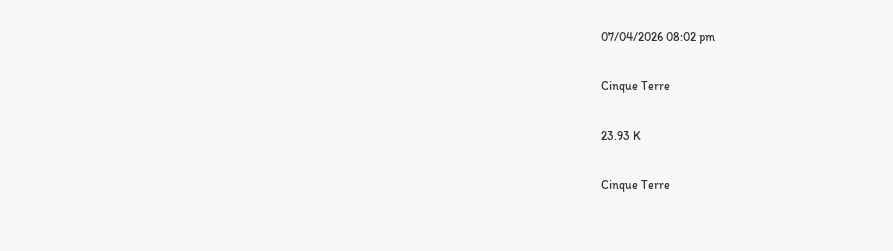07/04/2026 08:02 pm

Cinque Terre

23.93 K

Cinque Terre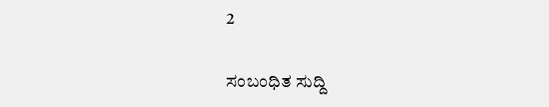2

ಸಂಬಂಧಿತ ಸುದ್ದಿ